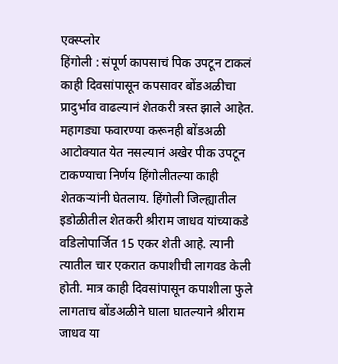एक्स्प्लोर
हिंगोली : संपूर्ण कापसाचं पिक उपटून टाकलं
काही दिवसांपासून कपसावर बोंडअळीचा प्रादुर्भाव वाढल्यानं शेतकरी त्रस्त झाले आहेत. महागड्या फवारण्या करूनही बोंडअळी आटोक्यात येत नसल्यानं अखेर पीक उपटून टाकण्याचा निर्णय हिंगोलीतल्या काही शेतकऱ्यांनी घेतलाय. हिंगोली जिल्ह्यातील इडोळीतील शेतकरी श्रीराम जाधव यांच्याकडे वडिलोपार्जित 15 एकर शेती आहे. त्यानी त्यातील चार एकरात कपाशीची लागवड केली होती. मात्र काही दिवसांपासून कपाशीला फुले लागताच बोंडअळीने घाला घातल्याने श्रीराम जाधव या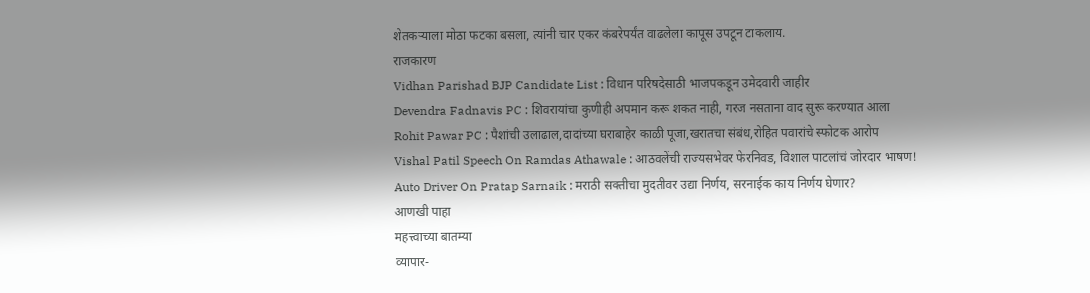शेतकऱ्याला मोठा फटका बसला, त्यांनी चार एकर कंबरेपर्यंत वाढलेला कापूस उपटून टाकलाय.
राजकारण
Vidhan Parishad BJP Candidate List : विधान परिषदेसाठी भाजपकडून उमेदवारी जाहीर
Devendra Fadnavis PC : शिवरायांचा कुणीही अपमान करू शकत नाही, गरज नसताना वाद सुरू करण्यात आला
Rohit Pawar PC : पैशांची उलाढाल,दादांच्या घराबाहेर काळी पूजा,खरातचा संबंध,रोहित पवारांचे स्फोटक आरोप
Vishal Patil Speech On Ramdas Athawale : आठवलेंची राज्यसभेवर फेरनिवड, विशाल पाटलांचं जोरदार भाषण!
Auto Driver On Pratap Sarnaik : मराठी सक्तीचा मुदतीवर उद्या निर्णय, सरनाईक काय निर्णय घेणार?
आणखी पाहा
महत्त्वाच्या बातम्या
व्यापार-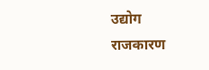उद्योग
राजकारण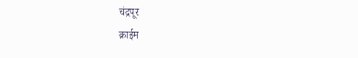चंद्रपूर
क्राईम